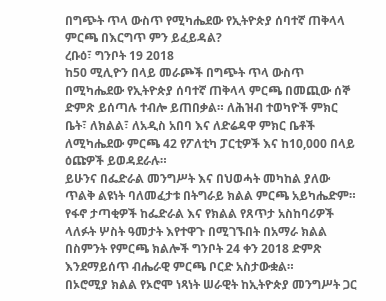በግጭት ጥላ ውስጥ የሚካሔደው የኢትዮጵያ ሰባተኛ ጠቅላላ ምርጫ በእርግጥ ምን ይፈይዳል?
ረቡዕ፣ ግንቦት 19 2018
ከ50 ሚሊዮን በላይ መራጮች በግጭት ጥላ ውስጥ በሚካሔደው የኢትዮጵያ ሰባተኛ ጠቅላላ ምርጫ በመጪው ሰኞ ድምጽ ይሰጣሉ ተብሎ ይጠበቃል። ለሕዝብ ተወካዮች ምክር ቤት፣ ለክልል፣ ለአዲስ አበባ እና ለድሬዳዋ ምክር ቤቶች ለሚካሔደው ምርጫ 42 የፖለቲካ ፓርቲዎች እና ከ10,000 በላይ ዕጩዎች ይወዳደራሉ።
ይሁንና በፌድራል መንግሥት እና በህወሓት መካከል ያለው ጥልቅ ልዩነት ባለመፈታቱ በትግራይ ክልል ምርጫ አይካሔድም። የፋኖ ታጣቂዎች ከፌድራል እና የክልል የጸጥታ አስከባሪዎች ላለፉት ሦስት ዓመታት እየተዋጉ በሚገኙበት በአማራ ክልል በስምንት የምርጫ ክልሎች ግንቦት 24 ቀን 2018 ድምጽ እንደማይሰጥ ብሔራዊ ምርጫ ቦርድ አስታውቋል።
በኦሮሚያ ክልል የኦሮሞ ነጻነት ሠራዊት ከኢትዮጵያ መንግሥት ጋር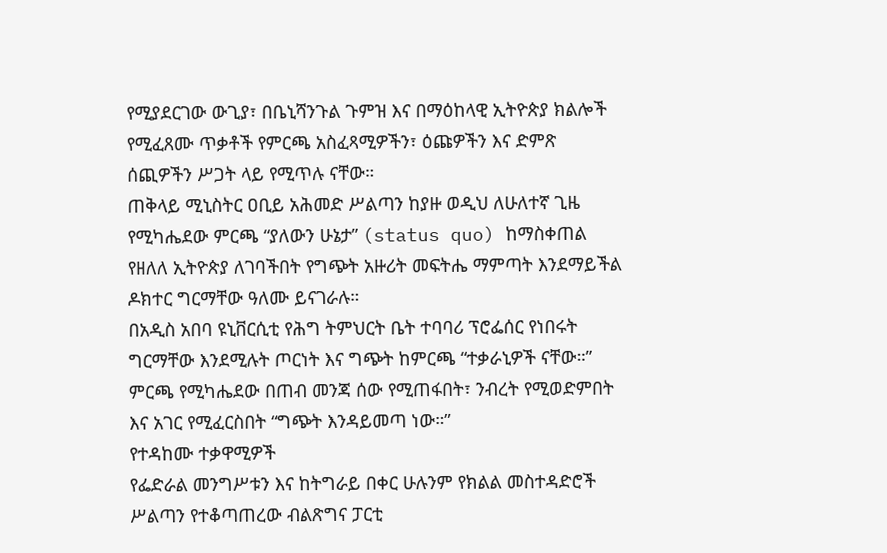የሚያደርገው ውጊያ፣ በቤኒሻንጉል ጉምዝ እና በማዕከላዊ ኢትዮጵያ ክልሎች የሚፈጸሙ ጥቃቶች የምርጫ አስፈጻሚዎችን፣ ዕጩዎችን እና ድምጽ ሰጪዎችን ሥጋት ላይ የሚጥሉ ናቸው።
ጠቅላይ ሚኒስትር ዐቢይ አሕመድ ሥልጣን ከያዙ ወዲህ ለሁለተኛ ጊዜ የሚካሔደው ምርጫ “ያለውን ሁኔታ” (status quo) ከማስቀጠል የዘለለ ኢትዮጵያ ለገባችበት የግጭት አዙሪት መፍትሔ ማምጣት እንደማይችል ዶክተር ግርማቸው ዓለሙ ይናገራሉ።
በአዲስ አበባ ዩኒቨርሲቲ የሕግ ትምህርት ቤት ተባባሪ ፕሮፌሰር የነበሩት ግርማቸው እንደሚሉት ጦርነት እና ግጭት ከምርጫ “ተቃራኒዎች ናቸው።” ምርጫ የሚካሔደው በጠብ መንጃ ሰው የሚጠፋበት፣ ንብረት የሚወድምበት እና አገር የሚፈርስበት “ግጭት እንዳይመጣ ነው።”
የተዳከሙ ተቃዋሚዎች
የፌድራል መንግሥቱን እና ከትግራይ በቀር ሁሉንም የክልል መስተዳድሮች ሥልጣን የተቆጣጠረው ብልጽግና ፓርቲ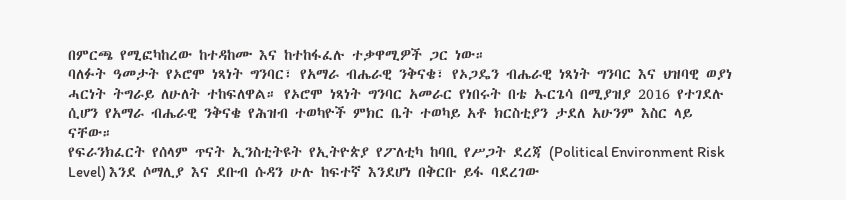በምርጫ የሚፎካከረው ከተዳከሙ እና ከተከፋፈሉ ተቃዋሚዎች ጋር ነው።
ባለፉት ዓመታት የኦሮሞ ነጻነት ግንባር፣ የአማራ ብሔራዊ ንቅናቄ፣ የኦጋዴን ብሔራዊ ነጻነት ግንባር እና ህዝባዊ ወያነ ሓርነት ትግራይ ለሁለት ተከፍለዋል። የኦሮሞ ነጻነት ግንባር አመራር የነበሩት በቴ ኡርጌሳ በሚያዝያ 2016 የተገደሉ ሲሆን የአማራ ብሔራዊ ንቅናቄ የሕዝብ ተወካዮች ምክር ቤት ተወካይ አቶ ክርስቲያን ታደለ አሁንም እስር ላይ ናቸው።
የፍራንክፈርት የሰላም ጥናት ኢንስቲትዩት የኢትዮጵያ የፖለቲካ ከባቢ የሥጋት ደረጃ (Political Environment Risk Level) እንደ ሶማሊያ እና ደቡብ ሱዳን ሁሉ ከፍተኛ እንደሆነ በቅርቡ ይፋ ባደረገው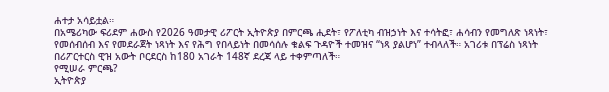ሐተታ አሳይቷል።
በአሜሪካው ፍሪደም ሐውስ የ2026 ዓመታዊ ሪፖርት ኢትዮጵያ በምርጫ ሒደት፣ የፖለቲካ ብዝኃነት እና ተሳትፎ፣ ሐሳብን የመግለጽ ነጻነት፣ የመሰብሰብ እና የመደራጀት ነጻነት እና የሕግ የበላይነት በመሳሰሉ ቁልፍ ጉዳዮች ተመዝና “ነጻ ያልሆነ” ተብላለች። አገሪቱ በፕሬስ ነጻነት በሪፖርተርስ ዊዝ አውት ቦርደርስ ከ180 አገራት 148ኛ ደረጃ ላይ ተቀምጣለች።
የሚሠራ ምርጫ?
ኢትዮጵያ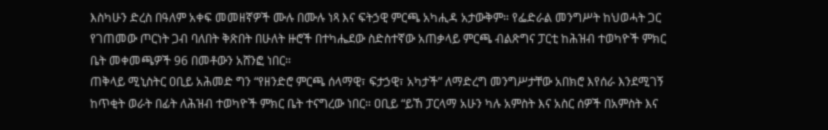እስካሁን ድረስ በዓለም አቀፍ መመዘኛዎች ሙሉ በሙሉ ነጻ እና ፍትኃዊ ምርጫ አካሒዳ አታውቅም። የፌድራል መንግሥት ከህወሓት ጋር የገጠመው ጦርነት ጋብ ባለበት ቅጽበት በሁለት ዙሮች በተካሔደው ስድስተኛው አጠቃላይ ምርጫ ብልጽግና ፓርቲ ከሕዝብ ተወካዮች ምክር ቤት መቀመጫዎች 96 በመቶውን አሸንፎ ነበር።
ጠቅላይ ሚኒስትር ዐቢይ አሕመድ ግን “የዘንድሮ ምርጫ ሰላማዊ፣ ፍታኃዊ፣ አካታች” ለማድረግ መንግሥታቸው አበክሮ እየሰራ እንደሚገኝ ከጥቂት ወራት በፊት ለሕዝብ ተወካዮች ምክር ቤት ተናግረው ነበር። ዐቢይ “ይኸ ፓርላማ አሁን ካሉ አምስት እና አስር ሰዎች በአምስት እና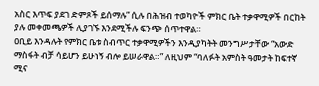አስር እጥፍ ያደገ ድምጾች ይሰማሉ” ሲሉ በሕዝብ ተወካዮች ምክር ቤት ተቃዋሚዎች በርከት ያሉ መቀመጫዎች ሊያገኙ እንደሚችሉ ፍንጭ ሰጥተዋል።
ዐቢይ እንዳሉት የምክር ቤቱ ስብጥር ተቃዋሚዎችን እንዲያካትት መንግሥታቸው “አውድ ማስፋት ብቻ ሳይሆን ይሁነኝ ብሎ ይሠራዋል።” ለዚህም “ባለፉት አምስት ዓመታት ከፍተኛ ሚና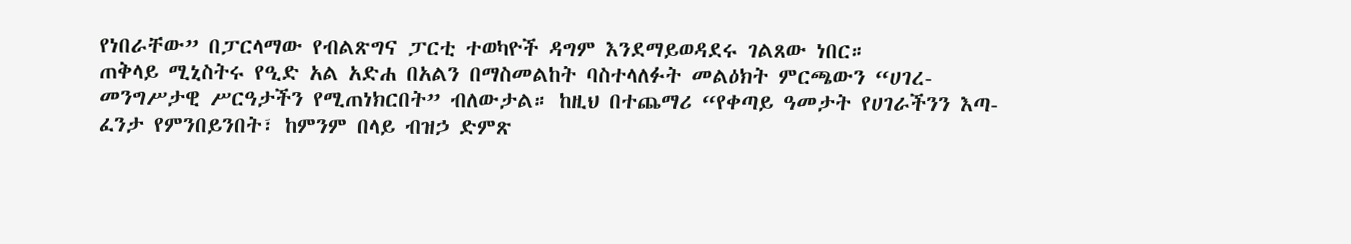የነበራቸው” በፓርላማው የብልጽግና ፓርቲ ተወካዮች ዳግም እንደማይወዳደሩ ገልጸው ነበር።
ጠቅላይ ሚኒስትሩ የዒድ አል አድሐ በአልን በማስመልከት ባስተላለፉት መልዕክት ምርጫውን “ሀገረ-መንግሥታዊ ሥርዓታችን የሚጠነክርበት” ብለውታል። ከዚህ በተጨማሪ “የቀጣይ ዓመታት የሀገራችንን እጣ-ፈንታ የምንበይንበት፣ ከምንም በላይ ብዝኃ ድምጽ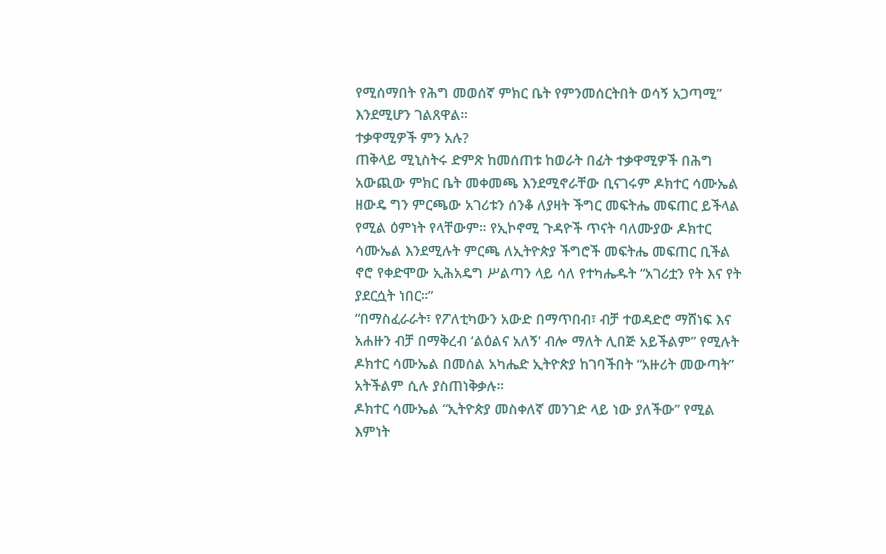የሚሰማበት የሕግ መወሰኛ ምክር ቤት የምንመሰርትበት ወሳኝ አጋጣሚ” እንደሚሆን ገልጸዋል።
ተቃዋሚዎች ምን አሉ?
ጠቅላይ ሚኒስትሩ ድምጽ ከመሰጠቱ ከወራት በፊት ተቃዋሚዎች በሕግ አውጪው ምክር ቤት መቀመጫ እንደሚኖራቸው ቢናገሩም ዶክተር ሳሙኤል ዘውዴ ግን ምርጫው አገሪቱን ሰንቆ ለያዛት ችግር መፍትሔ መፍጠር ይችላል የሚል ዕምነት የላቸውም። የኢኮኖሚ ጉዳዮች ጥናት ባለሙያው ዶክተር ሳሙኤል እንደሚሉት ምርጫ ለኢትዮጵያ ችግሮች መፍትሔ መፍጠር ቢችል ኖሮ የቀድሞው ኢሕአዴግ ሥልጣን ላይ ሳለ የተካሔዱት “አገሪቷን የት እና የት ያደርሷት ነበር።”
“በማስፈራራት፣ የፖለቲካውን አውድ በማጥበብ፣ ብቻ ተወዳድሮ ማሸነፍ እና አሐዙን ብቻ በማቅረብ ‘ልዕልና አለኝ' ብሎ ማለት ሊበጅ አይችልም” የሚሉት ዶክተር ሳሙኤል በመሰል አካሔድ ኢትዮጵያ ከገባችበት “አዙሪት መውጣት” አትችልም ሲሉ ያስጠነቅቃሉ።
ዶክተር ሳሙኤል “ኢትዮጵያ መስቀለኛ መንገድ ላይ ነው ያለችው” የሚል እምነት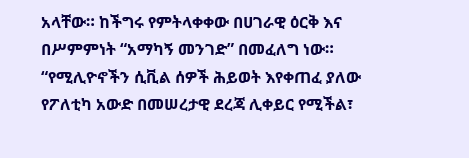አላቸው። ከችግሩ የምትላቀቀው በሀገራዊ ዕርቅ እና በሥምምነት “አማካኝ መንገድ” በመፈለግ ነው። “የሚሊዮኖችን ሲቪል ሰዎች ሕይወት እየቀጠፈ ያለው የፖለቲካ አውድ በመሠረታዊ ደረጃ ሊቀይር የሚችል፣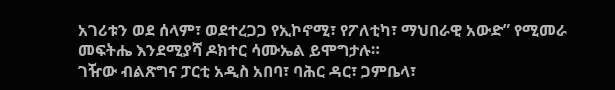አገሪቱን ወደ ሰላም፣ ወደተረጋጋ የኢኮኖሚ፣ የፖለቲካ፣ ማህበራዊ አውድ” የሚመራ መፍትሔ እንደሚያሻ ዶክተር ሳሙኤል ይሞግታሉ።
ገዥው ብልጽግና ፓርቲ አዲስ አበባ፣ ባሕር ዳር፣ ጋምቤላ፣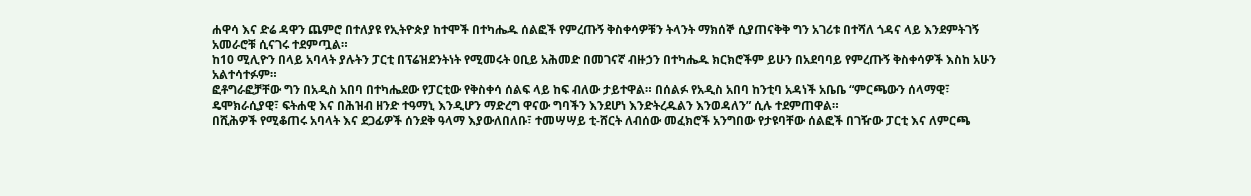ሐዋሳ እና ድሬ ዳዋን ጨምሮ በተለያዩ የኢትዮጵያ ከተሞች በተካሔዱ ሰልፎች የምረጡኝ ቅስቀሳዎቹን ትላንት ማክሰኞ ሲያጠናቅቅ ግን አገሪቱ በተሻለ ጎዳና ላይ እንደምትገኝ አመራሮቹ ሲናገሩ ተደምጧል።
ከ10 ሚሊዮን በላይ አባላት ያሉትን ፓርቲ በፕሬዝደንትነት የሚመሩት ዐቢይ አሕመድ በመገናኛ ብዙኃን በተካሔዱ ክርክሮችም ይሁን በአደባባይ የምረጡኝ ቅስቀሳዎች እስከ አሁን አልተሳተፉም።
ፎቶግራፎቻቸው ግን በአዲስ አበባ በተካሔደው የፓርቲው የቅስቀሳ ሰልፍ ላይ ከፍ ብለው ታይተዋል። በሰልፉ የአዲስ አበባ ከንቲባ አዳነች አቤቤ “ምርጫውን ሰላማዊ፣ ዴሞክራሲያዊ፣ ፍትሐዊ እና በሕዝብ ዘንድ ተዓማኒ እንዲሆን ማድረግ ዋናው ግባችን እንደሆነ እንድትረዱልን እንወዳለን” ሲሉ ተደምጠዋል።
በሺሕዎች የሚቆጠሩ አባላት እና ደጋፊዎች ሰንደቅ ዓላማ እያውለበለቡ፣ ተመሣሣይ ቲ-ሸርት ለብሰው መፈክሮች አንግበው የታዩባቸው ሰልፎች በገዥው ፓርቲ እና ለምርጫ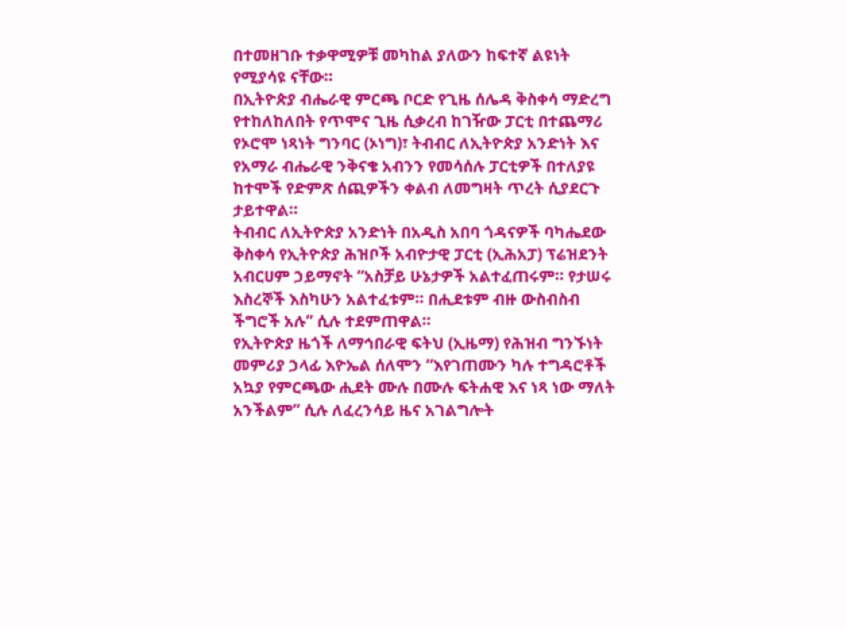በተመዘገቡ ተቃዋሚዎቹ መካከል ያለውን ከፍተኛ ልዩነት የሚያሳዩ ናቸው።
በኢትዮጵያ ብሔራዊ ምርጫ ቦርድ የጊዜ ሰሌዳ ቅስቀሳ ማድረግ የተከለከለበት የጥሞና ጊዜ ሲቃረብ ከገዥው ፓርቲ በተጨማሪ የኦሮሞ ነጻነት ግንባር (ኦነግ)፣ ትብብር ለኢትዮጵያ አንድነት እና የአማራ ብሔራዊ ንቅናቄ አብንን የመሳሰሉ ፓርቲዎች በተለያዩ ከተሞች የድምጽ ሰጪዎችን ቀልብ ለመግዛት ጥረት ሲያደርጉ ታይተዋል።
ትብብር ለኢትዮጵያ አንድነት በአዲስ አበባ ጎዳናዎች ባካሔደው ቅስቀሳ የኢትዮጵያ ሕዝቦች አብዮታዊ ፓርቲ (ኢሕአፓ) ፕሬዝደንት አብርሀም ኃይማኖት “አስቻይ ሁኔታዎች አልተፈጠሩም። የታሠሩ እስረኞች እስካሁን አልተፈቱም። በሒደቱም ብዙ ውስብስብ ችግሮች አሉ” ሲሉ ተደምጠዋል።
የኢትዮጵያ ዜጎች ለማኅበራዊ ፍትህ (ኢዜማ) የሕዝብ ግንኙነት መምሪያ ኃላፊ እዮኤል ሰለሞን “እየገጠሙን ካሉ ተግዳሮቶች አኳያ የምርጫው ሒደት ሙሉ በሙሉ ፍትሐዊ እና ነጻ ነው ማለት አንችልም” ሲሉ ለፈረንሳይ ዜና አገልግሎት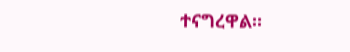ተናግረዋል።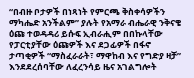“በብዙ ቦታዎች በነጻነት የምርጫ ቅስቀሳዎችን ማካሔድ አንችልም” ያሉት የአማራ ብሔራዊ ንቅናቄ ዕጩ ተወዳዳሪ ይሱፍ ኢብራሒም በበኩላቸው የፓርቲያቸው ዕጩዎች እና ደጋፊዎች በፋኖ ታጣቂዎች “ማስፈራራት፣ ማዋከብ እና የግድያ ዛቻ” እንደደረሰባቸው ለፈረንሳይ ዜና አገልግሎት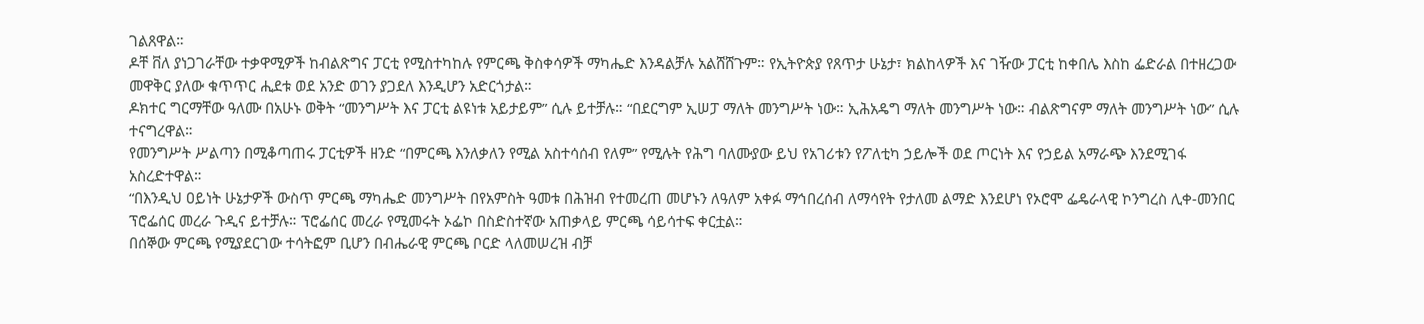ገልጸዋል።
ዶቸ ቨለ ያነጋገራቸው ተቃዋሚዎች ከብልጽግና ፓርቲ የሚስተካከሉ የምርጫ ቅስቀሳዎች ማካሔድ እንዳልቻሉ አልሸሸጉም። የኢትዮጵያ የጸጥታ ሁኔታ፣ ክልከላዎች እና ገዥው ፓርቲ ከቀበሌ እስከ ፌድራል በተዘረጋው መዋቅር ያለው ቁጥጥር ሒደቱ ወደ አንድ ወገን ያጋደለ እንዲሆን አድርጎታል።
ዶክተር ግርማቸው ዓለሙ በአሁኑ ወቅት “መንግሥት እና ፓርቲ ልዩነቱ አይታይም” ሲሉ ይተቻሉ። “በደርግም ኢሠፓ ማለት መንግሥት ነው። ኢሕአዴግ ማለት መንግሥት ነው። ብልጽግናም ማለት መንግሥት ነው” ሲሉ ተናግረዋል።
የመንግሥት ሥልጣን በሚቆጣጠሩ ፓርቲዎች ዘንድ “በምርጫ እንለቃለን የሚል አስተሳሰብ የለም” የሚሉት የሕግ ባለሙያው ይህ የአገሪቱን የፖለቲካ ኃይሎች ወደ ጦርነት እና የኃይል አማራጭ እንደሚገፋ አስረድተዋል።
“በእንዲህ ዐይነት ሁኔታዎች ውስጥ ምርጫ ማካሔድ መንግሥት በየአምስት ዓመቱ በሕዝብ የተመረጠ መሆኑን ለዓለም አቀፉ ማኅበረሰብ ለማሳየት የታለመ ልማድ እንደሆነ የኦሮሞ ፌዴራላዊ ኮንግረስ ሊቀ-መንበር ፕሮፌሰር መረራ ጉዲና ይተቻሉ። ፕሮፌሰር መረራ የሚመሩት ኦፌኮ በስድስተኛው አጠቃላይ ምርጫ ሳይሳተፍ ቀርቷል።
በሰኞው ምርጫ የሚያደርገው ተሳትፎም ቢሆን በብሔራዊ ምርጫ ቦርድ ላለመሠረዝ ብቻ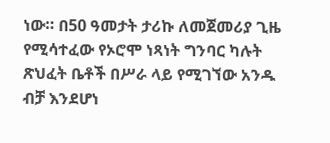ነው። በ50 ዓመታት ታሪኩ ለመጀመሪያ ጊዜ የሚሳተፈው የኦሮሞ ነጻነት ግንባር ካሉት ጽህፈት ቤቶች በሥራ ላይ የሚገኘው አንዱ ብቻ እንደሆነ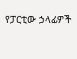የፓርቲው ኃላፊዎች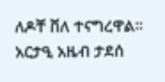ለዶቸ ቨለ ተናግረዋል።
አርታዒ አዜብ ታደሰ